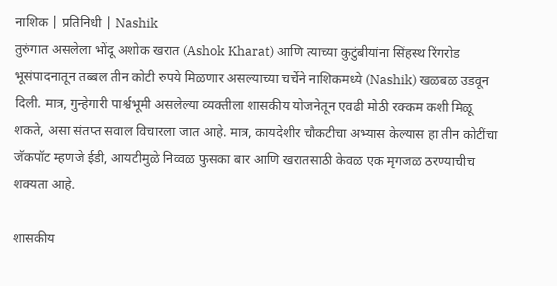नाशिक | प्रतिनिधी | Nashik
तुरुंगात असलेला भोंदू अशोक खरात (Ashok Kharat) आणि त्याच्या कुटुंबीयांना सिंहस्थ रिंगरोड भूसंपादनातून तब्बल तीन कोटी रुपये मिळणार असल्याच्या चर्चेने नाशिकमध्ये (Nashik) खळबळ उडवून दिली. मात्र, गुन्हेगारी पार्श्वभूमी असलेल्या व्यक्तीला शासकीय योजनेतून एवढी मोठी रक्कम कशी मिळू शकते, असा संतप्त सवाल विचारला जात आहे. मात्र, कायदेशीर चौकटीचा अभ्यास केल्यास हा तीन कोटींचा जॅकपॉट म्हणजे ईडी, आयटीमुळे निव्वळ फुसका बार आणि खरातसाठी केवळ एक मृगजळ ठरण्याचीच शक्यता आहे.

शासकीय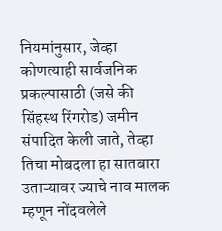नियमांनुसार, जेव्हा कोणत्याही सार्वजनिक प्रकल्पासाठी (जसे की सिंहस्थ रिंगरोड) जमीन संपादित केली जाते, तेव्हा तिचा मोबदला हा सातबारा उताऱ्यावर ज्याचे नाव मालक म्हणून नोंदवलेले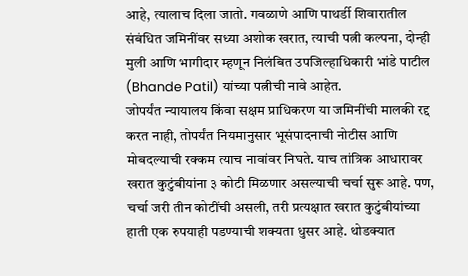आहे, त्यालाच दिला जातो. गवळाणे आणि पाथर्डी शिवारातील संबंधित जमिनींवर सध्या अशोक खरात, त्याची पत्नी कल्पना, दोन्ही मुली आणि भागीदार म्हणून निलंबित उपजिल्हाधिकारी भांडे पाटील (Bhande Patil) यांच्या पत्नीची नावे आहेत.
जोपर्यंत न्यायालय किंवा सक्षम प्राधिकरण या जमिनींची मालकी रद्द करत नाही, तोपर्यंत नियमानुसार भूसंपादनाची नोटीस आणि मोबदल्याची रक्कम त्याच नावांवर निघते. याच तांत्रिक आधारावर खरात कुटुंबीयांना ३ कोटी मिळणार असल्याची चर्चा सुरू आहे. पण, चर्चा जरी तीन कोटींची असली, तरी प्रत्यक्षात खरात कुटुंबीयांच्या हाती एक रुपयाही पडण्याची शक्यता धुसर आहे. थोडक्यात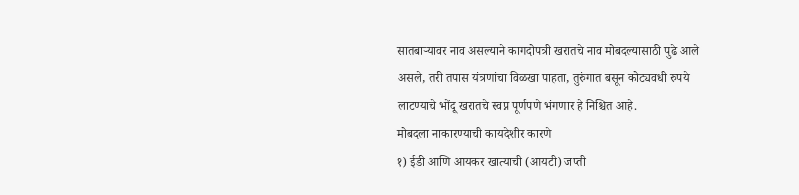सातबाऱ्यावर नाव असल्याने कागदोपत्री खरातचे नाव मोबदल्यासाठी पुढे आले असले, तरी तपास यंत्रणांचा विळखा पाहता, तुरुंगात बसून कोट्यवधी रुपये लाटण्याचे भोंदू खरातचे स्वप्न पूर्णपणे भंगणार हे निश्चित आहे.
मोबदला नाकारण्याची कायदेशीर कारणे
१) ईडी आणि आयकर खात्याची (आयटी) जप्ती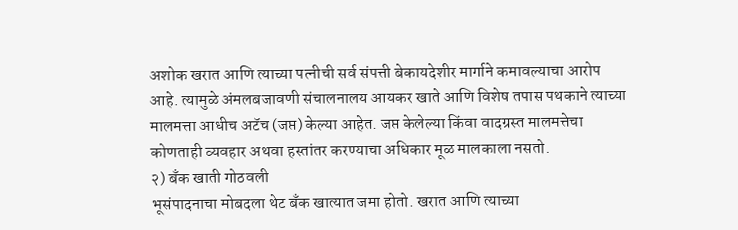अशोक खरात आणि त्याच्या पत्नीची सर्व संपत्ती बेकायदेशीर मार्गाने कमावल्याचा आरोप आहे. त्यामुळे अंमलबजावणी संचालनालय आयकर खाते आणि विशेष तपास पथकाने त्याच्या मालमत्ता आधीच अटॅच (जप्त) केल्या आहेत. जप्त केलेल्या किंवा वादग्रस्त मालमत्तेचा कोणताही व्यवहार अथवा हस्तांतर करण्याचा अधिकार मूळ मालकाला नसतो.
२) बँक खाती गोठवली
भूसंपादनाचा मोबदला थेट बँक खात्यात जमा होतो. खरात आणि त्याच्या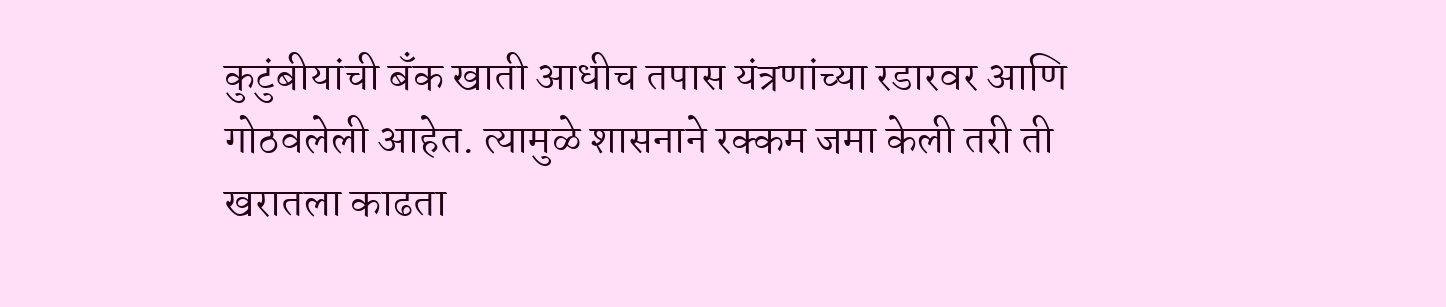कुटुंबीयांची बँक खाती आधीच तपास यंत्रणांच्या रडारवर आणि गोठवलेली आहेत. त्यामुळे शासनाने रक्कम जमा केली तरी ती खरातला काढता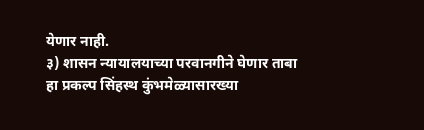येणार नाही.
३) शासन न्यायालयाच्या परवानगीने घेणार ताबा
हा प्रकल्प सिंहस्थ कुंभमेळ्यासारख्या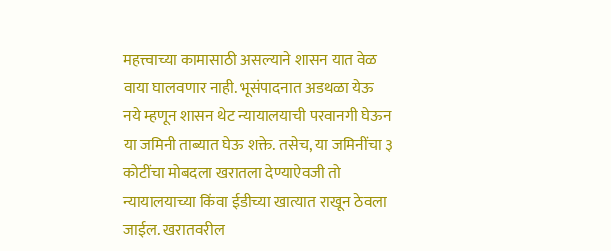महत्त्वाच्या कामासाठी असल्याने शासन यात वेळ वाया घालवणार नाही. भूसंपादनात अडथळा येऊ नये म्हणून शासन थेट न्यायालयाची परवानगी घेऊन या जमिनी ताब्यात घेऊ शक्ते. तसेच, या जमिनींचा ३ कोटींचा मोबदला खरातला देण्याऐवजी तो न्यायालयाच्या किंवा ईडीच्या खात्यात राखून ठेवला जाईल. खरातवरील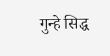गुन्हे सिद्ध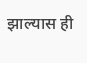झाल्यास ही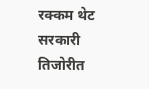रक्कम थेट सरकारी तिजोरीत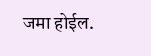जमा होईल.